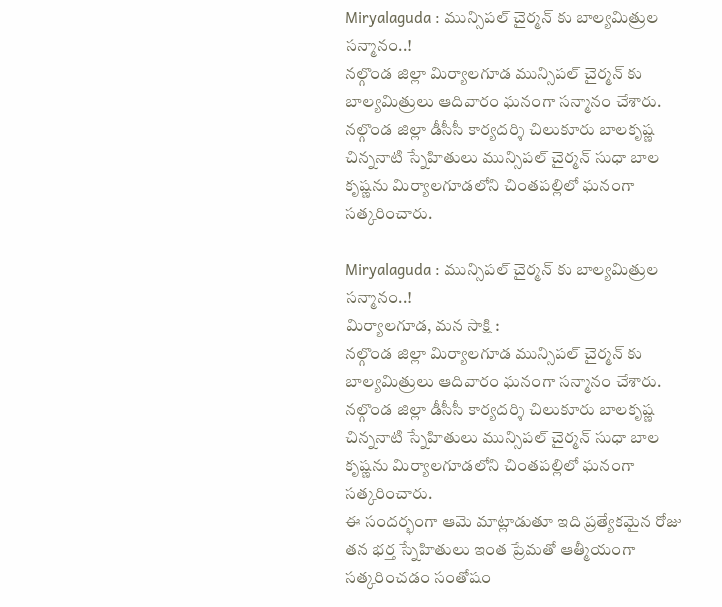Miryalaguda : మున్సిపల్ చైర్మన్ కు బాల్యమిత్రుల సన్మానం..!
నల్గొండ జిల్లా మిర్యాలగూడ మున్సిపల్ చైర్మన్ కు బాల్యమిత్రులు ఆదివారం ఘనంగా సన్మానం చేశారు. నల్గొండ జిల్లా డీసీసీ కార్యదర్శి చిలుకూరు బాలకృష్ణ చిన్ననాటి స్నేహితులు మున్సిపల్ చైర్మన్ సుధా బాల కృష్ణను మిర్యాలగూడలోని చింతపల్లిలో ఘనంగా సత్కరించారు.

Miryalaguda : మున్సిపల్ చైర్మన్ కు బాల్యమిత్రుల సన్మానం..!
మిర్యాలగూడ, మన సాక్షి :
నల్గొండ జిల్లా మిర్యాలగూడ మున్సిపల్ చైర్మన్ కు బాల్యమిత్రులు ఆదివారం ఘనంగా సన్మానం చేశారు. నల్గొండ జిల్లా డీసీసీ కార్యదర్శి చిలుకూరు బాలకృష్ణ చిన్ననాటి స్నేహితులు మున్సిపల్ చైర్మన్ సుధా బాల కృష్ణను మిర్యాలగూడలోని చింతపల్లిలో ఘనంగా సత్కరించారు.
ఈ సందర్భంగా ఆమె మాట్లాడుతూ ఇది ప్రత్యేకమైన రోజు తన భర్త స్నేహితులు ఇంత ప్రేమతో ఆత్మీయంగా సత్కరించడం సంతోషం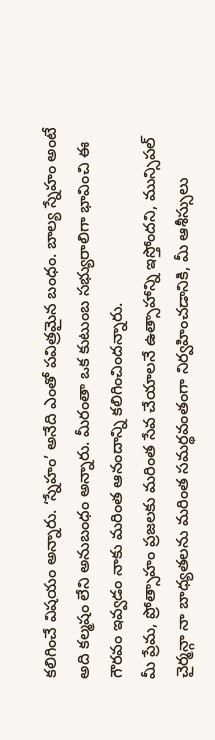కలిగించే విషయం అన్నారు. ‘స్నేహం’ అనేది ఎంతో పవిత్రమైన బంధం. బాల్య స్నేహం అంటే అది కల్మషం లేని అనుబంధం అన్నారు. మీరంతా ఒక కుటుంబ సభ్యురాలిగా భావించి ఈ గౌరవం ఇవ్వడం నాకు మరింత ఆనందాన్ని కలిగించిందన్నారు.
మీ ప్రేమ, ప్రోత్సాహం ప్రజలకు మరింత సేవ చేయాలనే ఉత్సాహాన్ని ఇస్తోందని, మున్సిపల్ చైర్మన్గా నా బాధ్యతలను మరింత సమర్థవంతంగా నిర్వహించడానికి, మీ ఆశీస్సులు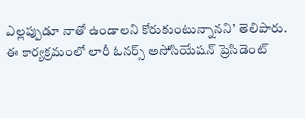ఎల్లప్పుడూ నాతో ఉండాలని కోరుకుంటున్నానని’ తెలిపారు. ఈ కార్యక్రమంలో లారీ ఓనర్స్ అసోసియేషన్ ప్రెసిడెంట్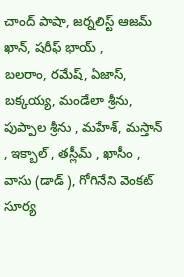చాంద్ పాషా, జర్నలిస్ట్ ఆజమ్ ఖాన్, షరీఫ్ భాయ్ ,
బలరాం, రమేష్, ఏజాస్, బక్కయ్య, మండేలా శ్రీను, పుప్పాల శ్రీను , మహేశ్, మస్తాన్ , ఇక్బాల్ , తస్లీమ్ , ఖాసీం , వాసు (డాడ్ ), గోగినేని వెంకట్ సూర్య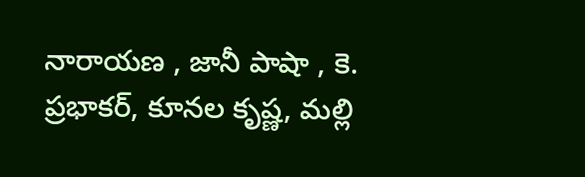నారాయణ , జానీ పాషా , కె. ప్రభాకర్, కూనల కృష్ణ, మల్లి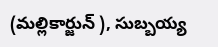(మల్లికార్జున్ ), సుబ్బయ్య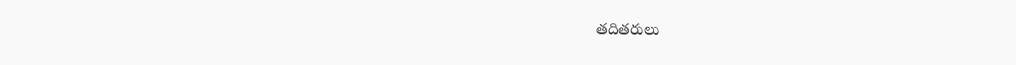తదితరులు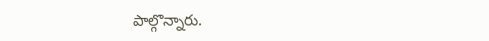పాల్గొన్నారు.